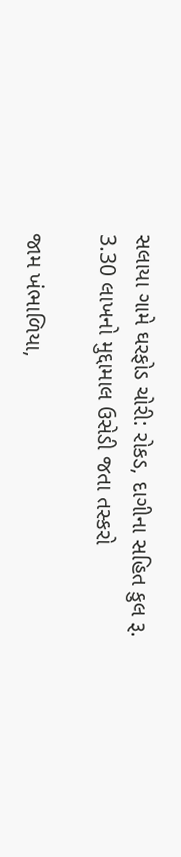સલાયા ગામે ઘરફોડ ચોરી: રોકડ, દાગીના સહિત કુલ રૂ. 3.30 લાખનો મુદ્દામાલ ઉસેડી જતા તસ્કરો

જામ ખંભાળિયા,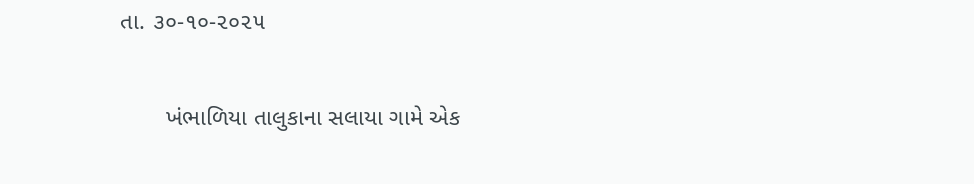તા. ૩૦-૧૦-૨૦૨૫

       ખંભાળિયા તાલુકાના સલાયા ગામે એક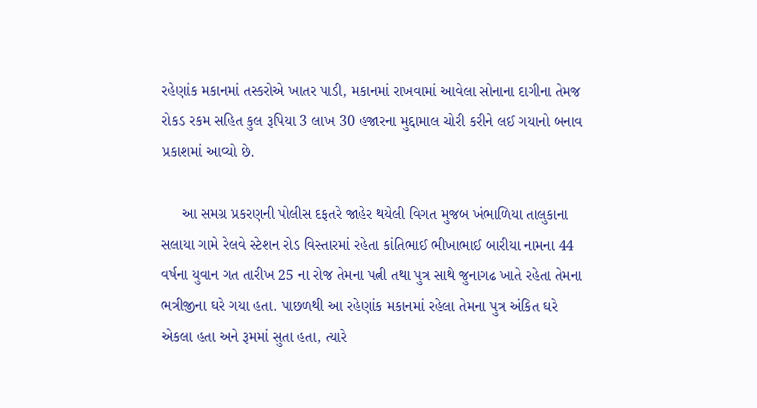રહેણાંક મકાનમાં તસ્કરોએ ખાતર પાડી, મકાનમાં રાખવામાં આવેલા સોનાના દાગીના તેમજ રોકડ રકમ સહિત કુલ રૂપિયા 3 લાખ 30 હજારના મુદ્દામાલ ચોરી કરીને લઈ ગયાનો બનાવ પ્રકાશમાં આવ્યો છે.

     આ સમગ્ર પ્રકરણની પોલીસ દફતરે જાહેર થયેલી વિગત મુજબ ખંભાળિયા તાલુકાના સલાયા ગામે રેલવે સ્ટેશન રોડ વિસ્તારમાં રહેતા કાંતિભાઈ ભીખાભાઈ બારીયા નામના 44 વર્ષના યુવાન ગત તારીખ 25 ના રોજ તેમના પત્ની તથા પુત્ર સાથે જુનાગઢ ખાતે રહેતા તેમના ભત્રીજીના ઘરે ગયા હતા. પાછળથી આ રહેણાંક મકાનમાં રહેલા તેમના પુત્ર અંકિત ઘરે એકલા હતા અને રૂમમાં સુતા હતા, ત્યારે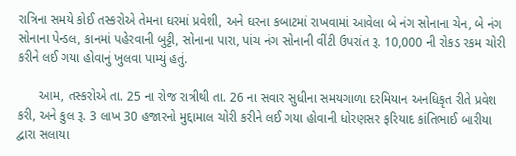રાત્રિના સમયે કોઈ તસ્કરોએ તેમના ઘરમાં પ્રવેશી, અને ઘરના કબાટમાં રાખવામાં આવેલા બે નંગ સોનાના ચેન, બે નંગ સોનાના પેન્ડલ, કાનમાં પહેરવાની બુટ્ટી, સોનાના પારા, પાંચ નંગ સોનાની વીંટી ઉપરાંત રૂ. 10,000 ની રોકડ રકમ ચોરી કરીને લઈ ગયા હોવાનું ખુલવા પામ્યું હતું.

      આમ, તસ્કરોએ તા. 25 ના રોજ રાત્રીથી તા. 26 ના સવાર સુધીના સમયગાળા દરમિયાન અનધિકૃત રીતે પ્રવેશ કરી, અને કુલ રૂ. 3 લાખ 30 હજારનો મુદ્દામાલ ચોરી કરીને લઈ ગયા હોવાની ધોરણસર ફરિયાદ કાંતિભાઈ બારીયા દ્વારા સલાયા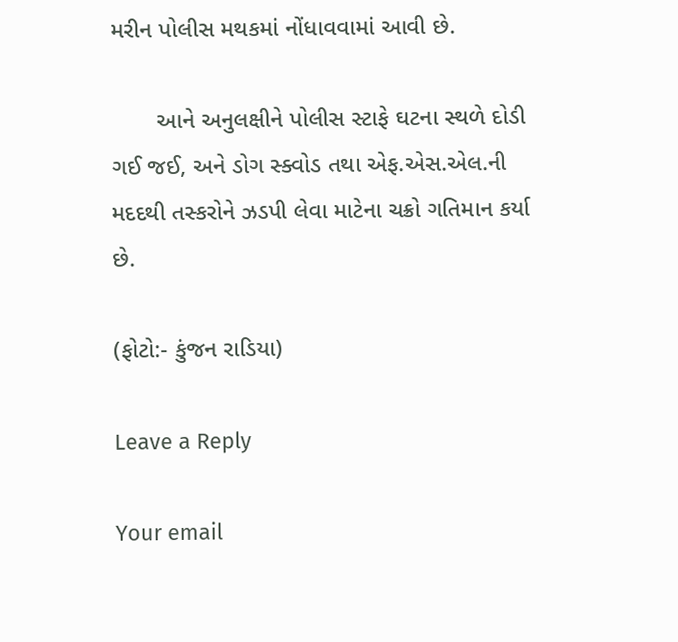મરીન પોલીસ મથકમાં નોંધાવવામાં આવી છે.

       આને અનુલક્ષીને પોલીસ સ્ટાફે ઘટના સ્થળે દોડી ગઈ જઈ, અને ડોગ સ્ક્વોડ તથા એફ.એસ.એલ.ની મદદથી તસ્કરોને ઝડપી લેવા માટેના ચક્રો ગતિમાન કર્યા છે.

(ફોટો:- કુંજન રાડિયા)

Leave a Reply

Your email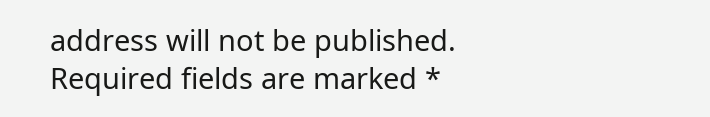address will not be published. Required fields are marked *